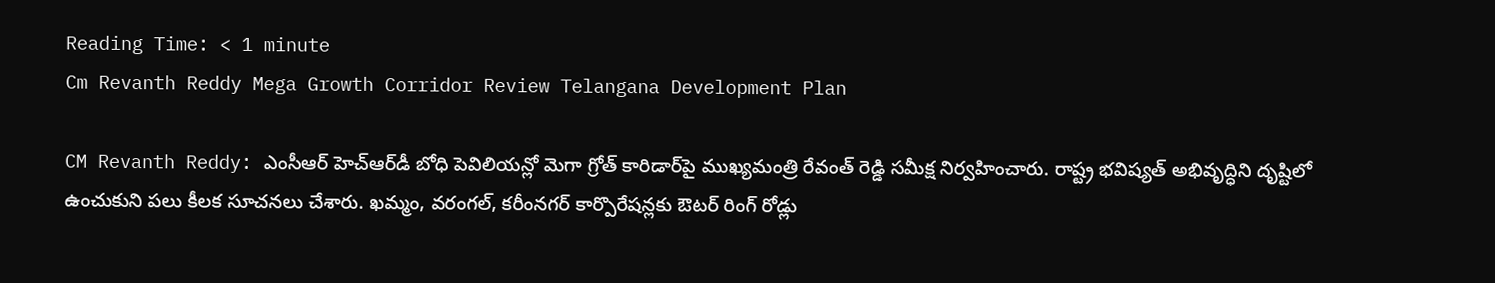Reading Time: < 1 minute
Cm Revanth Reddy Mega Growth Corridor Review Telangana Development Plan

CM Revanth Reddy: ఎంసీఆర్ హెచ్‌ఆర్‌డీ బోధి పెవిలియన్లో మెగా గ్రోత్ కారిడార్‌పై ముఖ్యమంత్రి రేవంత్ రెడ్డి సమీక్ష నిర్వహించారు. రాష్ట్ర భవిష్యత్ అభివృద్ధిని దృష్టిలో ఉంచుకుని పలు కీలక సూచనలు చేశారు. ఖమ్మం, వరంగల్, కరీంనగర్ కార్పొరేషన్లకు ఔటర్ రింగ్ రోడ్లు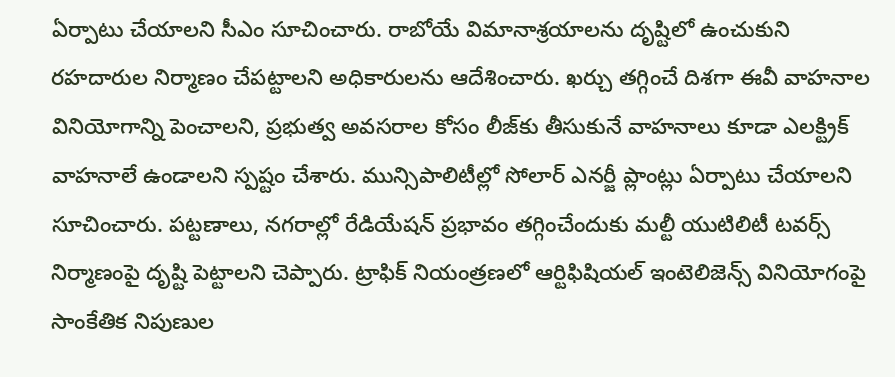ఏర్పాటు చేయాలని సీఎం సూచించారు. రాబోయే విమానాశ్రయాలను దృష్టిలో ఉంచుకుని రహదారుల నిర్మాణం చేపట్టాలని అధికారులను ఆదేశించారు. ఖర్చు తగ్గించే దిశగా ఈవీ వాహనాల వినియోగాన్ని పెంచాలని, ప్రభుత్వ అవసరాల కోసం లీజ్‌కు తీసుకునే వాహనాలు కూడా ఎలక్ట్రిక్ వాహనాలే ఉండాలని స్పష్టం చేశారు. మున్సిపాలిటీల్లో సోలార్ ఎనర్జీ ప్లాంట్లు ఏర్పాటు చేయాలని సూచించారు. పట్టణాలు, నగరాల్లో రేడియేషన్ ప్రభావం తగ్గించేందుకు మల్టీ యుటిలిటీ టవర్స్ నిర్మాణంపై దృష్టి పెట్టాలని చెప్పారు. ట్రాఫిక్ నియంత్రణలో ఆర్టిఫిషియల్ ఇంటెలిజెన్స్ వినియోగంపై సాంకేతిక నిపుణుల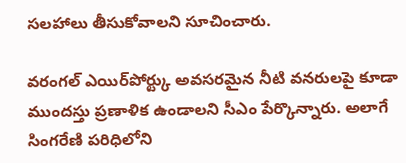సలహాలు తీసుకోవాలని సూచించారు.

వరంగల్ ఎయిర్‌పోర్ట్కు అవసరమైన నీటి వనరులపై కూడా ముందస్తు ప్రణాళిక ఉండాలని సీఎం పేర్కొన్నారు. అలాగే సింగరేణి పరిధిలోని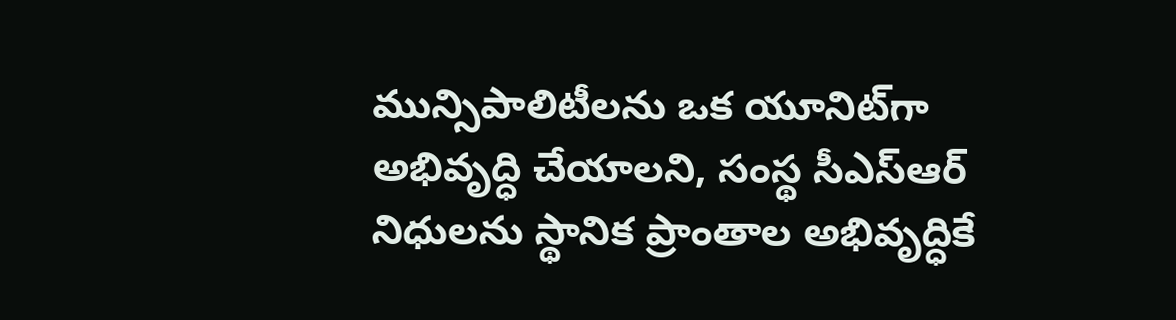మున్సిపాలిటీలను ఒక యూనిట్‌గా అభివృద్ధి చేయాలని, సంస్థ సీఎస్‌ఆర్ నిధులను స్థానిక ప్రాంతాల అభివృద్ధికే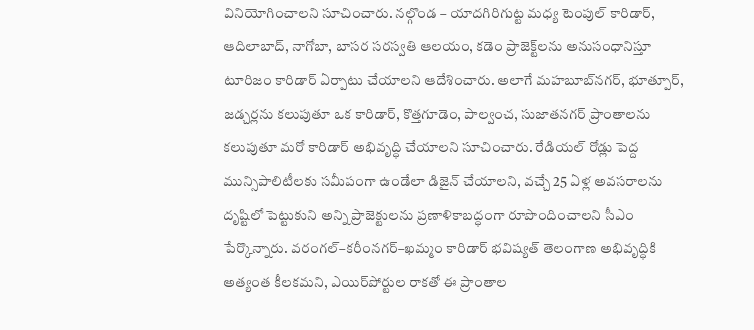వినియోగించాలని సూచించారు. నల్గొండ – యాదగిరిగుట్ట మధ్య టెంపుల్ కారిడార్, ఆదిలాబాద్, నాగోబా, బాసర సరస్వతి ఆలయం, కడెం ప్రాజెక్ట్‌లను అనుసంధానిస్తూ టూరిజం కారిడార్ ఏర్పాటు చేయాలని ఆదేశించారు. అలాగే మహబూబ్‌నగర్, భూత్పూర్, జడ్చర్లను కలుపుతూ ఒక కారిడార్, కొత్తగూడెం, పాల్వంచ, సుజాతనగర్ ప్రాంతాలను కలుపుతూ మరో కారిడార్ అభివృద్ధి చేయాలని సూచించారు. రేడియల్ రోడ్లు పెద్ద మున్సిపాలిటీలకు సమీపంగా ఉండేలా డిజైన్ చేయాలని, వచ్చే 25 ఏళ్ల అవసరాలను దృష్టిలో పెట్టుకుని అన్ని ప్రాజెక్టులను ప్రణాళికాబద్ధంగా రూపొందించాలని సీఎం పేర్కొన్నారు. వరంగల్–కరీంనగర్–ఖమ్మం కారిడార్ భవిష్యత్ తెలంగాణ అభివృద్ధికి అత్యంత కీలకమని, ఎయిర్‌పోర్టుల రాకతో ఈ ప్రాంతాల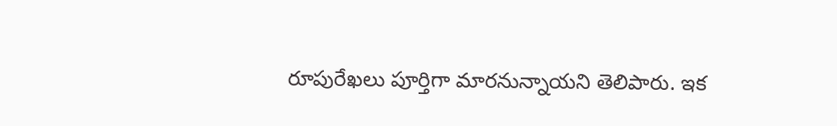రూపురేఖలు పూర్తిగా మారనున్నాయని తెలిపారు. ఇక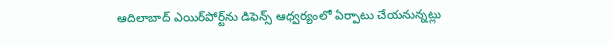ఆదిలాబాద్ ఎయిర్‌పోర్ట్‌ను డిఫెన్స్ ఆధ్వర్యంలో ఏర్పాటు చేయనున్నట్లు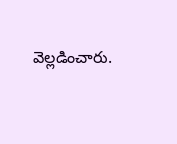వెల్లడించారు.